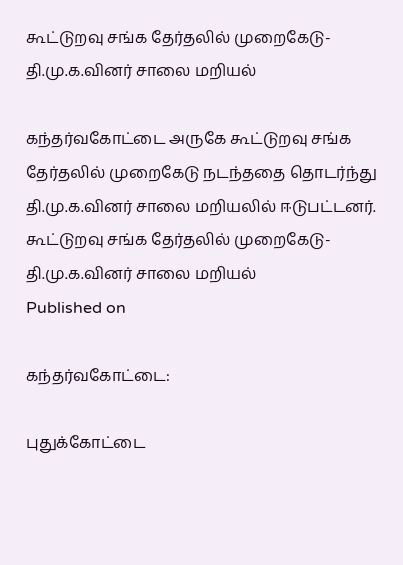கூட்டுறவு சங்க தேர்தலில் முறைகேடு- தி.மு.க.வினர் சாலை மறியல்

கந்தர்வகோட்டை அருகே கூட்டுறவு சங்க தேர்தலில் முறைகேடு நடந்ததை தொடர்ந்து தி.மு.க.வினர் சாலை மறியலில் ஈடுபட்டனர்.
கூட்டுறவு சங்க தேர்தலில் முறைகேடு- தி.மு.க.வினர் சாலை மறியல்
Published on

கந்தர்வகோட்டை:

புதுக்கோட்டை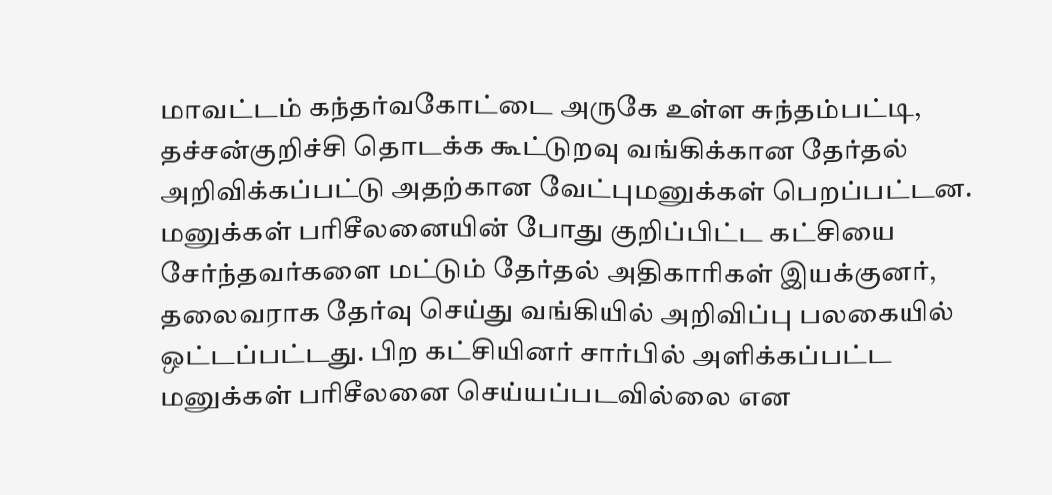மாவட்டம் கந்தர்வகோட்டை அருகே உள்ள சுந்தம்பட்டி, தச்சன்குறிச்சி தொடக்க கூட்டுறவு வங்கிக்கான தேர்தல் அறிவிக்கப்பட்டு அதற்கான வேட்புமனுக்கள் பெறப்பட்டன. மனுக்கள் பரிசீலனையின் போது குறிப்பிட்ட கட்சியை சேர்ந்தவர்களை மட்டும் தேர்தல் அதிகாரிகள் இயக்குனர், தலைவராக தேர்வு செய்து வங்கியில் அறிவிப்பு பலகையில் ஒட்டப்பட்டது. பிற கட்சியினர் சார்பில் அளிக்கப்பட்ட மனுக்கள் பரிசீலனை செய்யப்படவில்லை என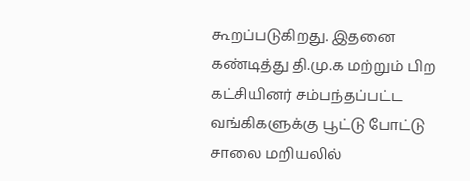கூறப்படுகிறது. இதனை கண்டித்து தி.மு.க மற்றும் பிற கட்சியினர் சம்பந்தப்பட்ட வங்கிகளுக்கு பூட்டு போட்டு சாலை மறியலில்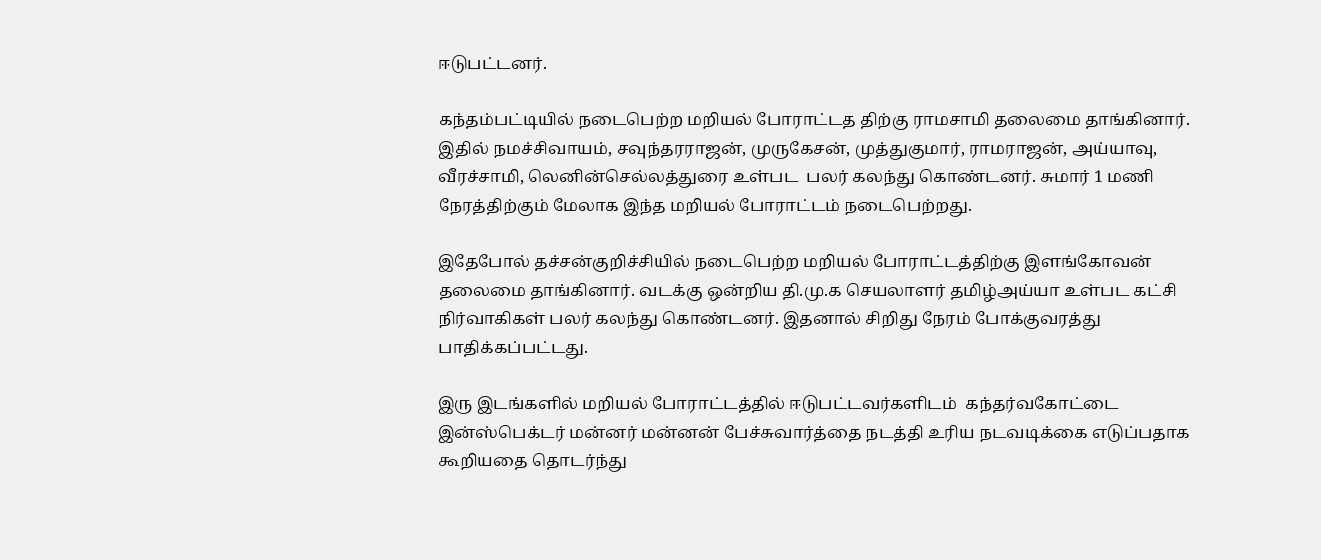ஈடுபட்டனர்.

கந்தம்பட்டியில் நடைபெற்ற மறியல் போராட்டத திற்கு ராமசாமி தலைமை தாங்கினார். இதில் நமச்சிவாயம், சவுந்தரராஜன், முருகேசன், முத்துகுமார், ராமராஜன், அய்யாவு, வீரச்சாமி, லெனின்செல்லத்துரை உள்பட  பலர் கலந்து கொண்டனர். சுமார் 1 மணி நேரத்திற்கும் மேலாக இந்த மறியல் போராட்டம் நடைபெற்றது.

இதேபோல் தச்சன்குறிச்சியில் நடைபெற்ற மறியல் போராட்டத்திற்கு இளங்கோவன் தலைமை தாங்கினார். வடக்கு ஒன்றிய தி.மு.க செயலாளர் தமிழ்அய்யா உள்பட கட்சி நிர்வாகிகள் பலர் கலந்து கொண்டனர். இதனால் சிறிது நேரம் போக்குவரத்து பாதிக்கப்பட்டது.

இரு இடங்களில் மறியல் போராட்டத்தில் ஈடுபட்டவர்களிடம்  கந்தர்வகோட்டை இன்ஸ்பெக்டர் மன்னர் மன்னன் பேச்சுவார்த்தை நடத்தி உரிய நடவடிக்கை எடுப்பதாக கூறியதை தொடர்ந்து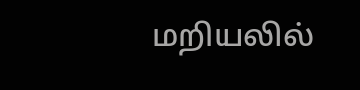மறியலில்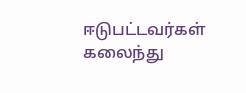ஈடுபட்டவர்கள் கலைந்து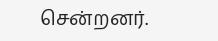சென்றனர்.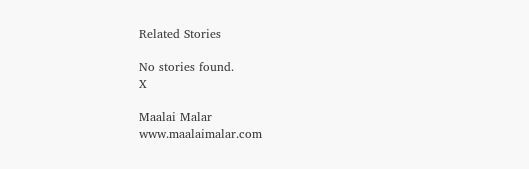Related Stories

No stories found.
X

Maalai Malar
www.maalaimalar.com